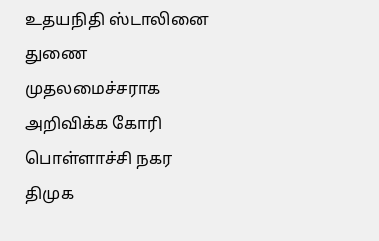உதயநிதி ஸ்டாலினை துணை முதலமைச்சராக அறிவிக்க கோரி பொள்ளாச்சி நகர திமுக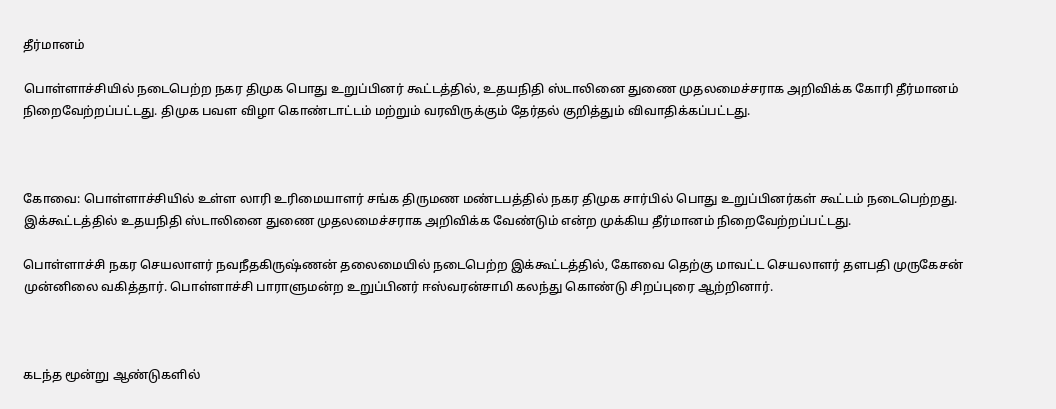தீர்மானம்

பொள்ளாச்சியில் நடைபெற்ற நகர திமுக பொது உறுப்பினர் கூட்டத்தில், உதயநிதி ஸ்டாலினை துணை முதலமைச்சராக அறிவிக்க கோரி தீர்மானம் நிறைவேற்றப்பட்டது. திமுக பவள விழா கொண்டாட்டம் மற்றும் வரவிருக்கும் தேர்தல் குறித்தும் விவாதிக்கப்பட்டது.



கோவை: பொள்ளாச்சியில் உள்ள லாரி உரிமையாளர் சங்க திருமண மண்டபத்தில் நகர திமுக சார்பில் பொது உறுப்பினர்கள் கூட்டம் நடைபெற்றது. இக்கூட்டத்தில் உதயநிதி ஸ்டாலினை துணை முதலமைச்சராக அறிவிக்க வேண்டும் என்ற முக்கிய தீர்மானம் நிறைவேற்றப்பட்டது.

பொள்ளாச்சி நகர செயலாளர் நவநீதகிருஷ்ணன் தலைமையில் நடைபெற்ற இக்கூட்டத்தில், கோவை தெற்கு மாவட்ட செயலாளர் தளபதி முருகேசன் முன்னிலை வகித்தார். பொள்ளாச்சி பாராளுமன்ற உறுப்பினர் ஈஸ்வரன்சாமி கலந்து கொண்டு சிறப்புரை ஆற்றினார்.



கடந்த மூன்று ஆண்டுகளில்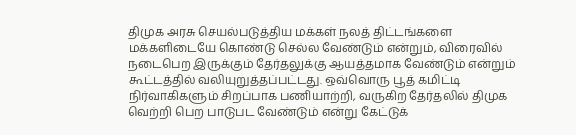திமுக அரசு செயல்படுத்திய மக்கள் நலத் திட்டங்களை மக்களிடையே கொண்டு செல்ல வேண்டும் என்றும், விரைவில் நடைபெற இருக்கும் தேர்தலுக்கு ஆயத்தமாக வேண்டும் என்றும் கூட்டத்தில் வலியுறுத்தப்பட்டது. ஒவ்வொரு பூத் கமிட்டி நிர்வாகிகளும் சிறப்பாக பணியாற்றி, வருகிற தேர்தலில் திமுக வெற்றி பெற பாடுபட வேண்டும் என்று கேட்டுக்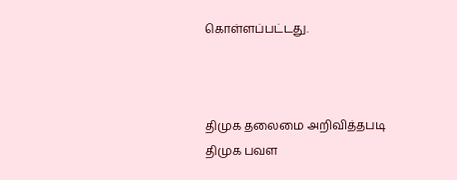கொள்ளப்பட்டது.



திமுக தலைமை அறிவித்தபடி திமுக பவள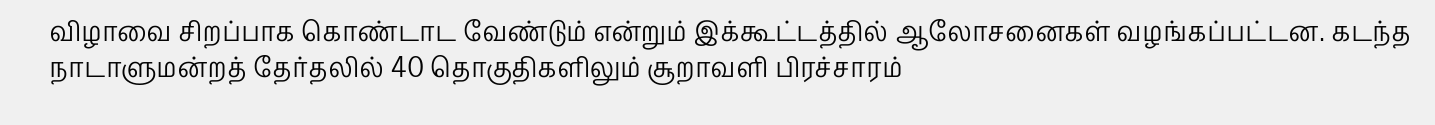விழாவை சிறப்பாக கொண்டாட வேண்டும் என்றும் இக்கூட்டத்தில் ஆலோசனைகள் வழங்கப்பட்டன. கடந்த நாடாளுமன்றத் தேர்தலில் 40 தொகுதிகளிலும் சூறாவளி பிரச்சாரம்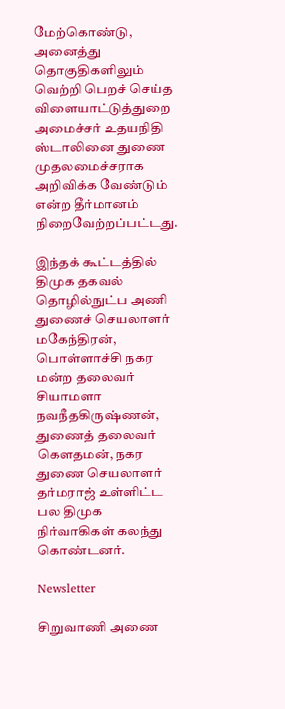மேற்கொண்டு, அனைத்து தொகுதிகளிலும் வெற்றி பெறச் செய்த விளையாட்டுத்துறை அமைச்சர் உதயநிதி ஸ்டாலினை துணை முதலமைச்சராக அறிவிக்க வேண்டும் என்ற தீர்மானம் நிறைவேற்றப்பட்டது.

இந்தக் கூட்டத்தில் திமுக தகவல் தொழில்நுட்ப அணி துணைச் செயலாளர் மகேந்திரன், பொள்ளாச்சி நகர மன்ற தலைவர் சியாமளா நவநீதகிருஷ்ணன், துணைத் தலைவர் கௌதமன், நகர துணை செயலாளர் தர்மராஜ் உள்ளிட்ட பல திமுக நிர்வாகிகள் கலந்து கொண்டனர்.

Newsletter

சிறுவாணி அணை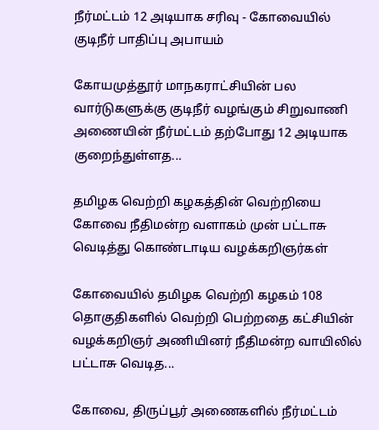நீர்மட்டம் 12 அடியாக சரிவு - கோவையில் குடிநீர் பாதிப்பு அபாயம்

கோயமுத்தூர் மாநகராட்சியின் பல வார்டுகளுக்கு குடிநீர் வழங்கும் சிறுவாணி அணையின் நீர்மட்டம் தற்போது 12 அடியாக குறைந்துள்ளத...

தமிழக வெற்றி கழகத்தின் வெற்றியை கோவை நீதிமன்ற வளாகம் முன் பட்டாசு வெடித்து கொண்டாடிய வழக்கறிஞர்கள்

கோவையில் தமிழக வெற்றி கழகம் 108 தொகுதிகளில் வெற்றி பெற்றதை கட்சியின் வழக்கறிஞர் அணியினர் நீதிமன்ற வாயிலில் பட்டாசு வெடித...

கோவை, திருப்பூர் அணைகளில் நீர்மட்டம்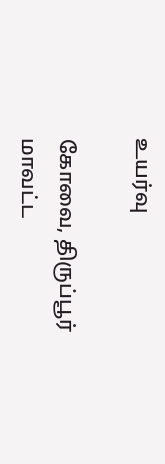உயர்வு

கோவை, திருப்பூர் மாவட்ட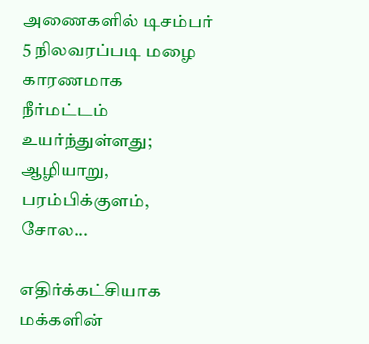அணைகளில் டிசம்பர் 5 நிலவரப்படி மழை காரணமாக நீர்மட்டம் உயர்ந்துள்ளது; ஆழியாறு, பரம்பிக்குளம், சோல...

எதிர்க்கட்சியாக மக்களின்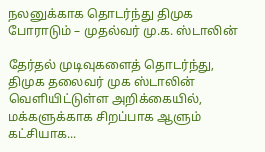நலனுக்காக தொடர்ந்து திமுக போராடும் – முதல்வர் மு.க. ஸ்டாலின்

தேர்தல் முடிவுகளைத் தொடர்ந்து, திமுக தலைவர் முக ஸ்டாலின்  வெளியிட்டுள்ள அறிக்கையில், மக்களுக்காக சிறப்பாக ஆளும் கட்சியாக...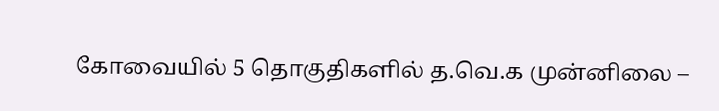கோவையில் 5 தொகுதிகளில் த.வெ.க முன்னிலை –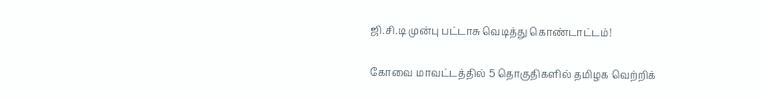ஜி.சி.டி முன்பு பட்டாசு வெடித்து கொண்டாட்டம்!

கோவை மாவட்டத்தில் 5 தொகுதிகளில் தமிழக வெற்றிக்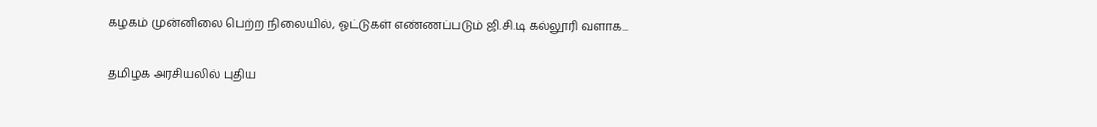கழகம் முன்னிலை பெற்ற நிலையில், ஓட்டுகள் எண்ணப்படும் ஜி.சி.டி கல்லூரி வளாக...

தமிழக அரசியலில் புதிய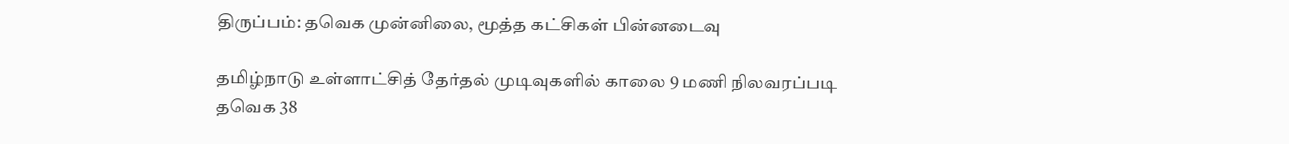திருப்பம்: தவெக முன்னிலை, மூத்த கட்சிகள் பின்னடைவு

தமிழ்நாடு உள்ளாட்சித் தேர்தல் முடிவுகளில் காலை 9 மணி நிலவரப்படி தவெக 38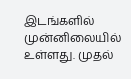இடங்களில் முன்னிலையில் உள்ளது. முதல்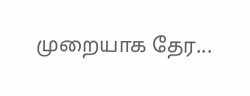முறையாக தேர...